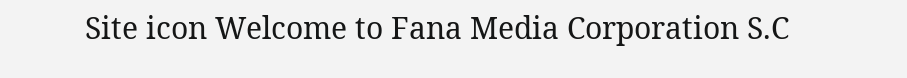Site icon Welcome to Fana Media Corporation S.C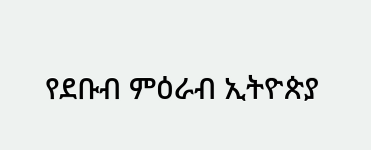የደቡብ ምዕራብ ኢትዮጵያ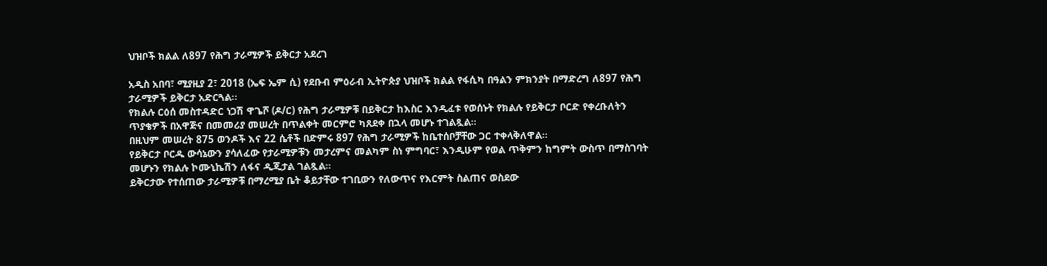ህዝቦች ክልል ለ897 የሕግ ታራሚዎች ይቅርታ አደረገ

አዲስ አበባ፣ ሚያዚያ 2፣ 2018 (ኤፍ ኤም ሲ) የደቡብ ምዕራብ ኢትዮጵያ ህዝቦች ክልል የፋሲካ በዓልን ምክንያት በማድረግ ለ897 የሕግ ታራሚዎች ይቅርታ አድርጓል፡፡
የክልሉ ርዕሰ መስተዳድር ነጋሽ ዋጌሾ (ዶ/ር) የሕግ ታራሚዎቹ በይቅርታ ከእስር እንዲፈቱ የወሰኑት የክልሉ የይቅርታ ቦርድ የቀረቡለትን ጥያቄዎች በአዋጅና በመመሪያ መሠረት በጥልቀት መርምሮ ካጸደቀ በኋላ መሆኑ ተገልጿል።
በዚህም መሠረት 875 ወንዶች እና 22 ሴቶች በድምሩ 897 የሕግ ታራሚዎች ከቤተሰቦቻቸው ጋር ተቀላቅለዋል።
የይቅርታ ቦርዱ ውሳኔውን ያሳለፈው የታራሚዎቹን መታረምና መልካም ስነ ምግባር፣ እንዲሁም የወል ጥቅምን ከግምት ውስጥ በማስገባት መሆኑን የክልሉ ኮሙኒኬሽን ለፋና ዲጂታል ገልጿል።
ይቅርታው የተሰጠው ታራሚዎቹ በማረሚያ ቤት ቆይታቸው ተገቢውን የለውጥና የእርምት ስልጠና ወስደው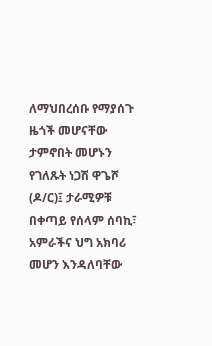ለማህበረሰቡ የማያሰጉ ዜጎች መሆናቸው ታምኖበት መሆኑን የገለጹት ነጋሽ ዋጌሾ (ዶ/ር)፤ ታራሚዎቹ በቀጣይ የሰላም ሰባኪ፣ አምራችና ህግ አክባሪ መሆን እንዳለባቸው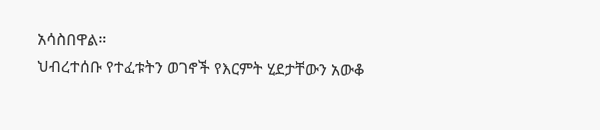አሳስበዋል።
ህብረተሰቡ የተፈቱትን ወገኖች የእርምት ሂደታቸውን አውቆ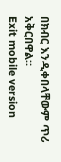በክብር እንዲቀበላቸውም ጥሪ አቅርበዋል።
Exit mobile version